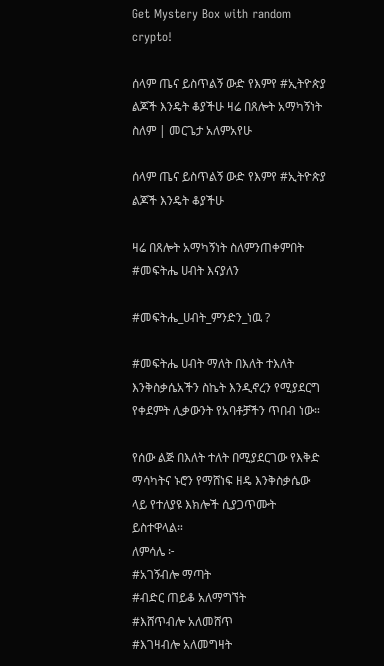Get Mystery Box with random crypto!

ሰላም ጤና ይስጥልኝ ውድ የእምየ #ኢትዮጵያ ልጆች እንዴት ቆያችሁ ዛሬ በጸሎት አማካኝነት ስለም | መርጌታ አለምአየሁ

ሰላም ጤና ይስጥልኝ ውድ የእምየ #ኢትዮጵያ ልጆች እንዴት ቆያችሁ

ዛሬ በጸሎት አማካኝነት ስለምንጠቀምበት #መፍትሔ ሀብት እናያለን

#መፍትሔ_ሀብት_ምንድን_ነዉ ?

#መፍትሔ ሀብት ማለት በእለት ተእለት እንቅስቃሴአችን ስኬት እንዲኖረን የሚያደርግ የቀደምት ሊቃውንት የአባቶቻችን ጥበብ ነው።

የሰው ልጅ በእለት ተለት በሚያደርገው የእቅድ ማሳካትና ኑሮን የማሸነፍ ዘዴ እንቅስቃሴው ላይ የተለያዩ እክሎች ሲያጋጥሙት ይስተዋላል።
ለምሳሌ ፦
#አገኝብሎ ማጣት
#ብድር ጠይቆ አለማግኘት
#እሸጥብሎ አለመሸጥ
#እገዛብሎ አለመግዛት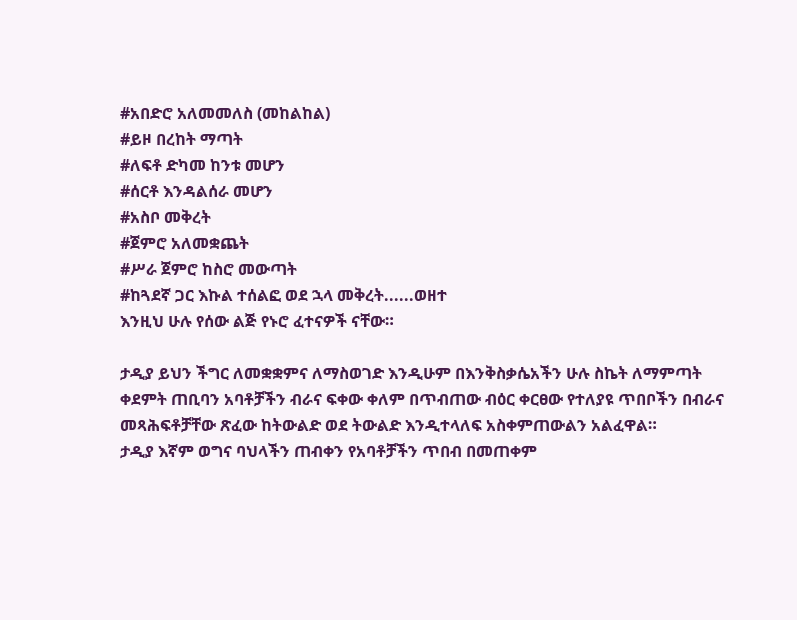#አበድሮ አለመመለስ (መከልከል)
#ይዞ በረከት ማጣት
#ለፍቶ ድካመ ከንቱ መሆን
#ሰርቶ እንዳልሰራ መሆን
#አስቦ መቅረት
#ጀምሮ አለመቋጨት
#ሥራ ጀምሮ ከስሮ መውጣት
#ከጓደኛ ጋር እኩል ተሰልፎ ወደ ኋላ መቅረት......ወዘተ
እንዚህ ሁሉ የሰው ልጅ የኑሮ ፈተናዎች ናቸው።

ታዲያ ይህን ችግር ለመቋቋምና ለማስወገድ እንዲሁም በእንቅስቃሴአችን ሁሉ ስኬት ለማምጣት ቀደምት ጠቢባን አባቶቻችን ብራና ፍቀው ቀለም በጥብጠው ብዕር ቀርፀው የተለያዩ ጥበቦችን በብራና መጻሕፍቶቻቸው ጽፈው ከትውልድ ወደ ትውልድ እንዲተላለፍ አስቀምጠውልን አልፈዋል።
ታዲያ እኛም ወግና ባህላችን ጠብቀን የአባቶቻችን ጥበብ በመጠቀም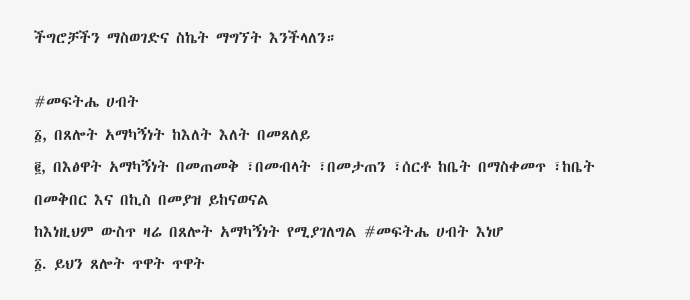ችግሮቻችን ማስወገድና ስኬት ማግኘት እንችላለን።

#መፍትሔ ሀብት
፩, በጸሎት አማካኝነት ከእለት እለት በመጸለይ
፪, በእፅዋት አማካኝነት በመጠመቅ ፣በመብላት ፣በመታጠን ፣ሰርቶ ከቤት በማስቀመጥ ፣ከቤት በመቅበር እና በኪስ በመያዝ ይከናወናል
ከእነዚህም ውስጥ ዛሬ በጸሎት አማካኝነት የሚያገለግል #መፍትሔ ሀብት እነሆ
፩. ይህን ጸሎት ጥዋት ጥዋት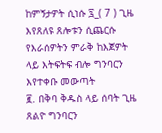ከምኝታዎት ሲነሱ ፯_( 7 ) ጊዜ እየጸለዩ ጸሎቱን ሲጨርሱ የእራሰዎትን ምራቅ ከእጀዎት ላይ እትፍትፍ ብሎ ግንባርን እየተቀቡ መውጣት
፪. በቅባ ቅዱስ ላይ ሰባት ጊዜ ጸልዮ ግንባርን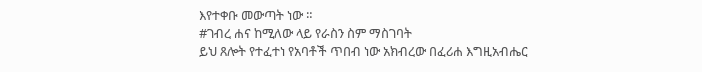እየተቀቡ መውጣት ነው ።
#ገብረ ሐና ከሚለው ላይ የራስን ስም ማስገባት
ይህ ጸሎት የተፈተነ የአባቶች ጥበብ ነው አክብረው በፈሪሐ እግዚአብሔር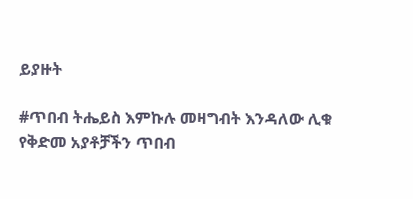ይያዙት

#ጥበብ ትሔይስ እምኩሉ መዛግብት እንዳለው ሊቁ
የቅድመ አያቶቻችን ጥበብ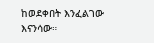ከወደቀበት እንፈልገው እናንሳው።